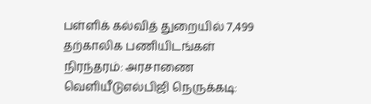பள்ளிக் கல்வித் துறையில் 7,499 தற்காலிக பணியிடங்கள் நிரந்தரம்: அரசாணை வெளியீடுஎல்பிஜி நெருக்கடி: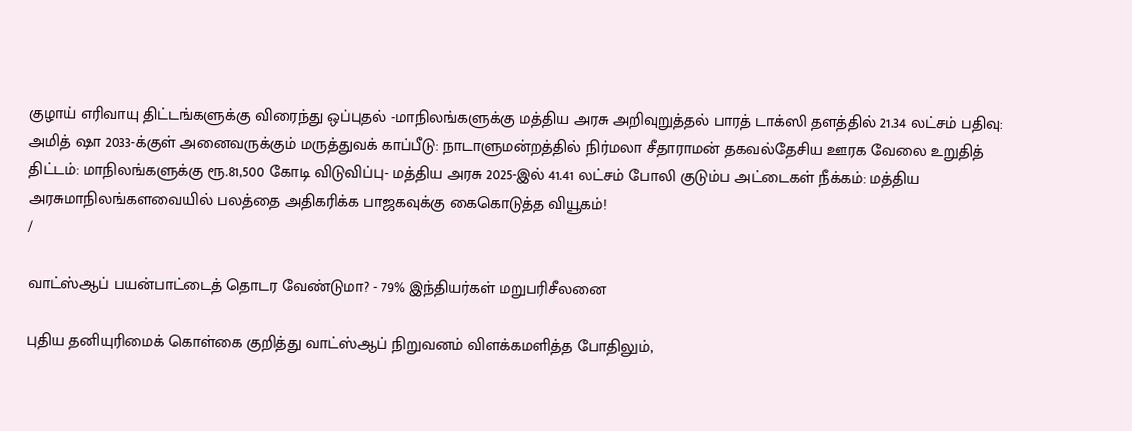குழாய் எரிவாயு திட்டங்களுக்கு விரைந்து ஒப்புதல் -மாநிலங்களுக்கு மத்திய அரசு அறிவுறுத்தல் பாரத் டாக்ஸி தளத்தில் 21.34 லட்சம் பதிவு: அமித் ஷா 2033-க்குள் அனைவருக்கும் மருத்துவக் காப்பீடு: நாடாளுமன்றத்தில் நிர்மலா சீதாராமன் தகவல்தேசிய ஊரக வேலை உறுதித் திட்டம்: மாநிலங்களுக்கு ரூ.81,500 கோடி விடுவிப்பு- மத்திய அரசு 2025-இல் 41.41 லட்சம் போலி குடும்ப அட்டைகள் நீக்கம்: மத்திய அரசுமாநிலங்களவையில் பலத்தை அதிகரிக்க பாஜகவுக்கு கைகொடுத்த வியூகம்!
/

வாட்ஸ்ஆப் பயன்பாட்டைத் தொடர வேண்டுமா? - 79% இந்தியர்கள் மறுபரிசீலனை

புதிய தனியுரிமைக் கொள்கை குறித்து வாட்ஸ்ஆப் நிறுவனம் விளக்கமளித்த போதிலும்,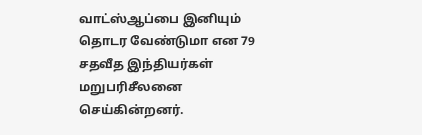வாட்ஸ்ஆப்பை இனியும் தொடர வேண்டுமா என 79 சதவீத இந்தியர்கள் மறுபரிசீலனை செய்கின்றனர்.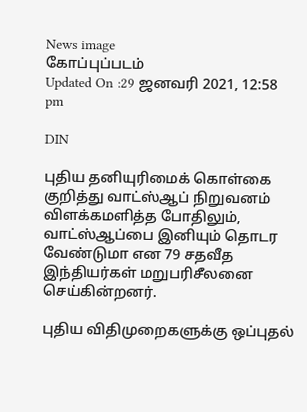News image
கோப்புப்படம்
Updated On :29 ஜனவரி 2021, 12:58 pm

DIN

புதிய தனியுரிமைக் கொள்கை குறித்து வாட்ஸ்ஆப் நிறுவனம் விளக்கமளித்த போதிலும், வாட்ஸ்ஆப்பை இனியும் தொடர வேண்டுமா என 79 சதவீத இந்தியர்கள் மறுபரிசீலனை செய்கின்றனர்.

புதிய விதிமுறைகளுக்கு ஒப்புதல்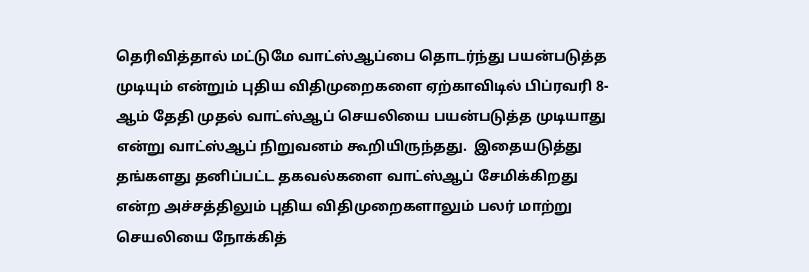தெரிவித்தால் மட்டுமே வாட்ஸ்ஆப்பை தொடர்ந்து பயன்படுத்த முடியும் என்றும் புதிய விதிமுறைகளை ஏற்காவிடில் பிப்ரவரி 8-ஆம் தேதி முதல் வாட்ஸ்ஆப் செயலியை பயன்படுத்த முடியாது என்று வாட்ஸ்ஆப் நிறுவனம் கூறியிருந்தது.  இதையடுத்து தங்களது தனிப்பட்ட தகவல்களை வாட்ஸ்ஆப் சேமிக்கிறது என்ற அச்சத்திலும் புதிய விதிமுறைகளாலும் பலர் மாற்று செயலியை நோக்கித்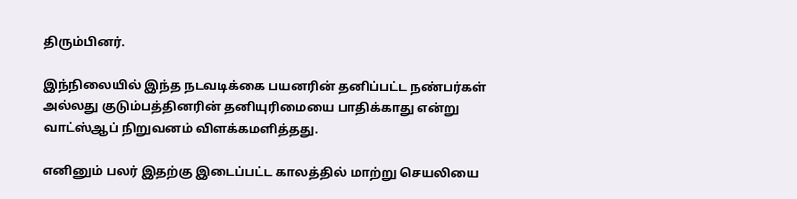திரும்பினர்.

இந்நிலையில் இந்த நடவடிக்கை பயனரின் தனிப்பட்ட நண்பர்கள் அல்லது குடும்பத்தினரின் தனியுரிமையை பாதிக்காது என்று வாட்ஸ்ஆப் நிறுவனம் விளக்கமளித்தது.

எனினும் பலர் இதற்கு இடைப்பட்ட காலத்தில் மாற்று செயலியை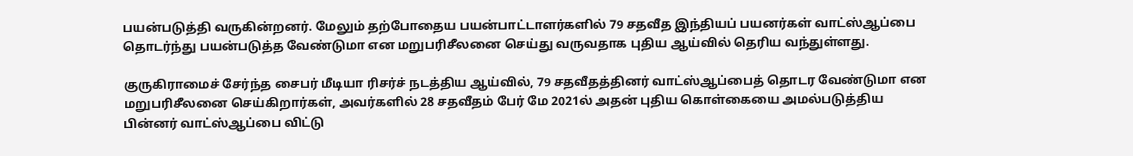பயன்படுத்தி வருகின்றனர். மேலும் தற்போதைய பயன்பாட்டாளர்களில் 79 சதவீத இந்தியப் பயனர்கள் வாட்ஸ்ஆப்பை தொடர்ந்து பயன்படுத்த வேண்டுமா என மறுபரிசீலனை செய்து வருவதாக புதிய ஆய்வில் தெரிய வந்துள்ளது.

குருகிராமைச் சேர்ந்த சைபர் மீடியா ரிசர்ச் நடத்திய ஆய்வில், 79 சதவீதத்தினர் வாட்ஸ்ஆப்பைத் தொடர வேண்டுமா என மறுபரிசீலனை செய்கிறார்கள், அவர்களில் 28 சதவீதம் பேர் மே 2021ல் அதன் புதிய கொள்கையை அமல்படுத்திய பின்னர் வாட்ஸ்ஆப்பை விட்டு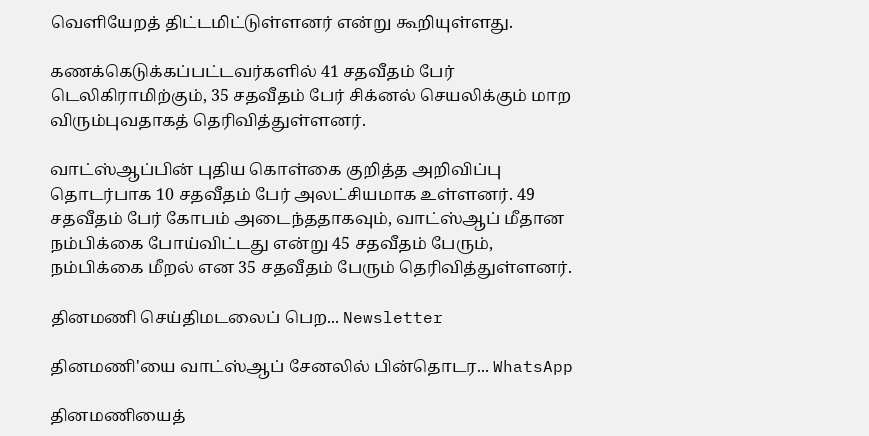வெளியேறத் திட்டமிட்டுள்ளனர் என்று கூறியுள்ளது.

கணக்கெடுக்கப்பட்டவர்களில் 41 சதவீதம் பேர் டெலிகிராமிற்கும், 35 சதவீதம் பேர் சிக்னல் செயலிக்கும் மாற விரும்புவதாகத் தெரிவித்துள்ளனர்.

வாட்ஸ்ஆப்பின் புதிய கொள்கை குறித்த அறிவிப்பு தொடர்பாக 10 சதவீதம் பேர் அலட்சியமாக உள்ளனர். 49 சதவீதம் பேர் கோபம் அடைந்ததாகவும், வாட்ஸ்ஆப் மீதான நம்பிக்கை போய்விட்டது என்று 45 சதவீதம் பேரும், நம்பிக்கை மீறல் என 35 சதவீதம் பேரும் தெரிவித்துள்ளனர்.

தினமணி செய்திமடலைப் பெற... Newsletter

தினமணி'யை வாட்ஸ்ஆப் சேனலில் பின்தொடர... WhatsApp

தினமணியைத்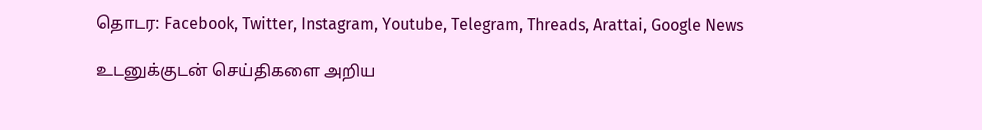தொடர: Facebook, Twitter, Instagram, Youtube, Telegram, Threads, Arattai, Google News

உடனுக்குடன் செய்திகளை அறிய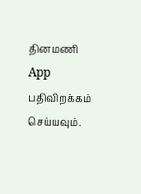தினமணி App பதிவிறக்கம் செய்யவும்.